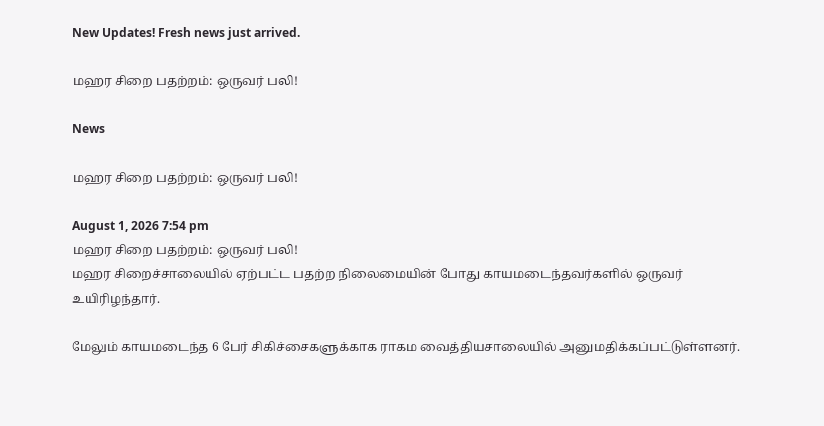New Updates! Fresh news just arrived.

மஹர சிறை பதற்றம்: ஒருவர் பலி!

News

மஹர சிறை பதற்றம்: ஒருவர் பலி!

August 1, 2026 7:54 pm
மஹர சிறை பதற்றம்: ஒருவர் பலி!
மஹர சிறைச்சாலையில் ஏற்பட்ட பதற்ற நிலைமையின் போது காயமடைந்தவர்களில் ஒருவர் உயிரிழந்தார்.

மேலும் காயமடைந்த 6 பேர் சிகிச்சைகளுக்காக ராகம வைத்தியசாலையில் அனுமதிக்கப்பட்டுள்ளனர்.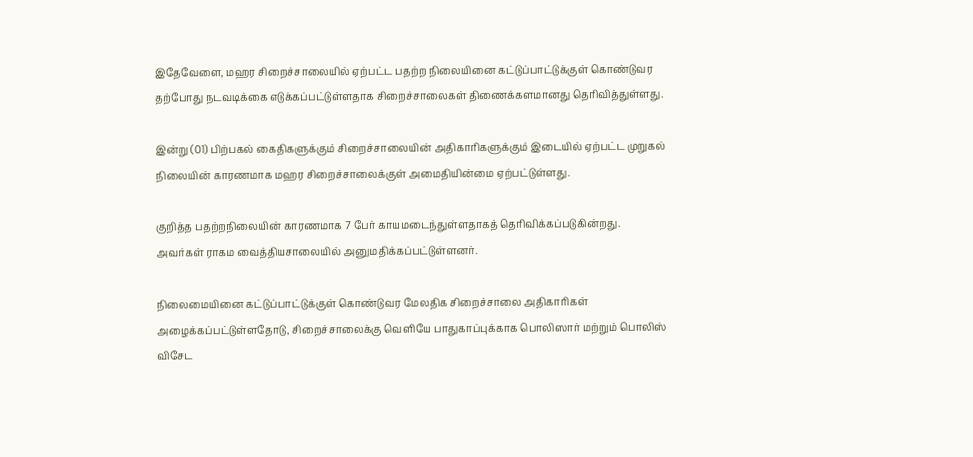இதேவேளை, மஹர சிறைச்சாலையில் ஏற்பட்ட பதற்ற நிலையினை கட்டுப்பாட்டுக்குள் கொண்டுவர தற்போது நடவடிக்கை எடுக்கப்பட்டுள்ளதாக சிறைச்சாலைகள் திணைக்களமானது தெரிவித்துள்ளது.

இன்று (01) பிற்பகல் கைதிகளுக்கும் சிறைச்சாலையின் அதிகாரிகளுக்கும் இடையில் ஏற்பட்ட முறுகல் நிலையின் காரணமாக மஹர சிறைச்சாலைக்குள் அமைதியின்மை ஏற்பட்டுள்ளது.

குறித்த பதற்றநிலையின் காரணமாக 7 பேர் காயமடைந்துள்ளதாகத் தெரிவிக்கப்படுகின்றது. அவர்கள் ராகம வைத்தியசாலையில் அனுமதிக்கப்பட்டுள்ளனர்.

நிலைமையினை கட்டுப்பாட்டுக்குள் கொண்டுவர மேலதிக சிறைச்சாலை அதிகாரிகள் அழைக்கப்பட்டுள்ளதோடு, சிறைச்சாலைக்கு வெளியே பாதுகாப்புக்காக பொலிஸார் மற்றும் பொலிஸ் விசேட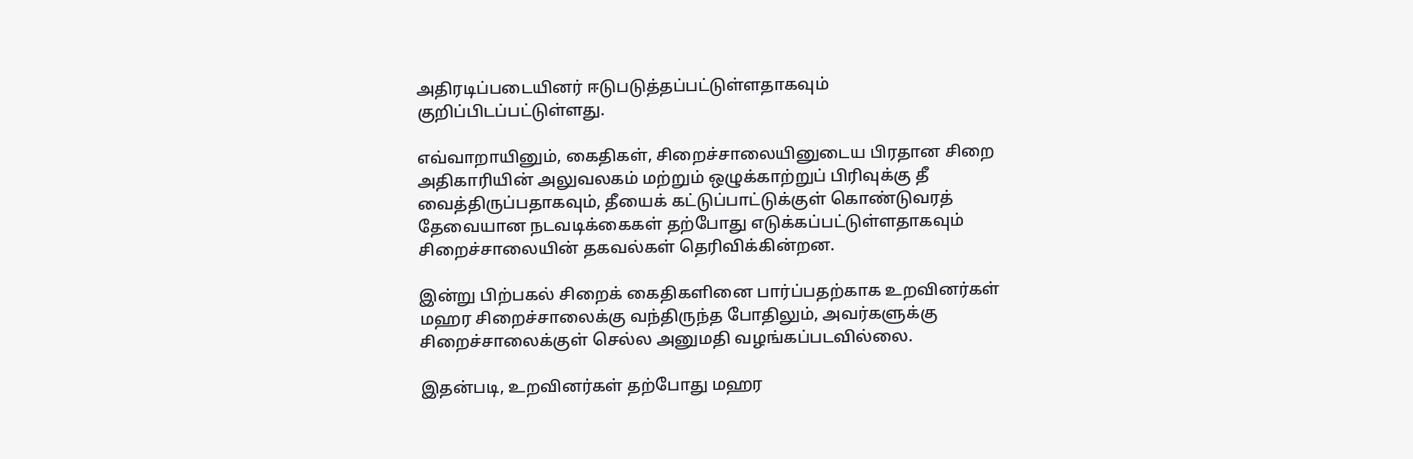அதிரடிப்படையினர் ஈடுபடுத்தப்பட்டுள்ளதாகவும் குறிப்பிடப்பட்டுள்ளது.

எவ்வாறாயினும், கைதிகள், சிறைச்சாலையினுடைய பிரதான சிறை அதிகாரியின் அலுவலகம் மற்றும் ஒழுக்காற்றுப் பிரிவுக்கு தீ வைத்திருப்பதாகவும், தீயைக் கட்டுப்பாட்டுக்குள் கொண்டுவரத் தேவையான நடவடிக்கைகள் தற்போது எடுக்கப்பட்டுள்ளதாகவும் சிறைச்சாலையின் தகவல்கள் தெரிவிக்கின்றன.

இன்று பிற்பகல் சிறைக் கைதிகளினை பார்ப்பதற்காக உறவினர்கள் மஹர சிறைச்சாலைக்கு வந்திருந்த போதிலும், அவர்களுக்கு சிறைச்சாலைக்குள் செல்ல அனுமதி வழங்கப்படவில்லை.

இதன்படி, உறவினர்கள் தற்போது மஹர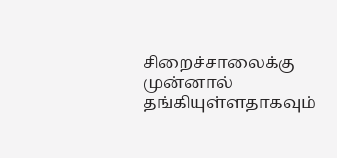சிறைச்சாலைக்கு முன்னால் தங்கியுள்ளதாகவும்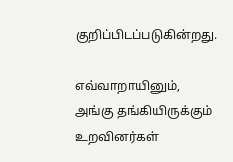குறிப்பிடப்படுகின்றது.

எவ்வாறாயினும், அங்கு தங்கியிருக்கும் உறவினர்கள்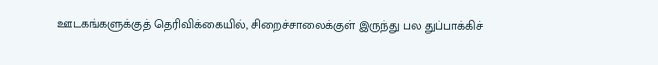ஊடகங்களுக்குத் தெரிவிக்கையில், சிறைச்சாலைக்குள் இருந்து பல துப்பாக்கிச்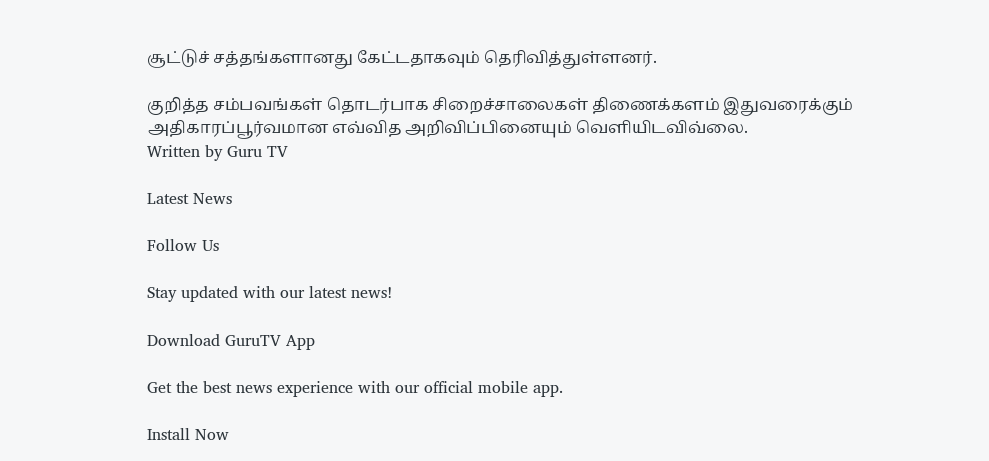சூட்டுச் சத்தங்களானது கேட்டதாகவும் தெரிவித்துள்ளனர்.

குறித்த சம்பவங்கள் தொடர்பாக சிறைச்சாலைகள் திணைக்களம் இதுவரைக்கும் அதிகாரப்பூர்வமான எவ்வித அறிவிப்பினையும் வெளியிடவிவ்லை.
Written by Guru TV

Latest News

Follow Us

Stay updated with our latest news!

Download GuruTV App

Get the best news experience with our official mobile app.

Install Now